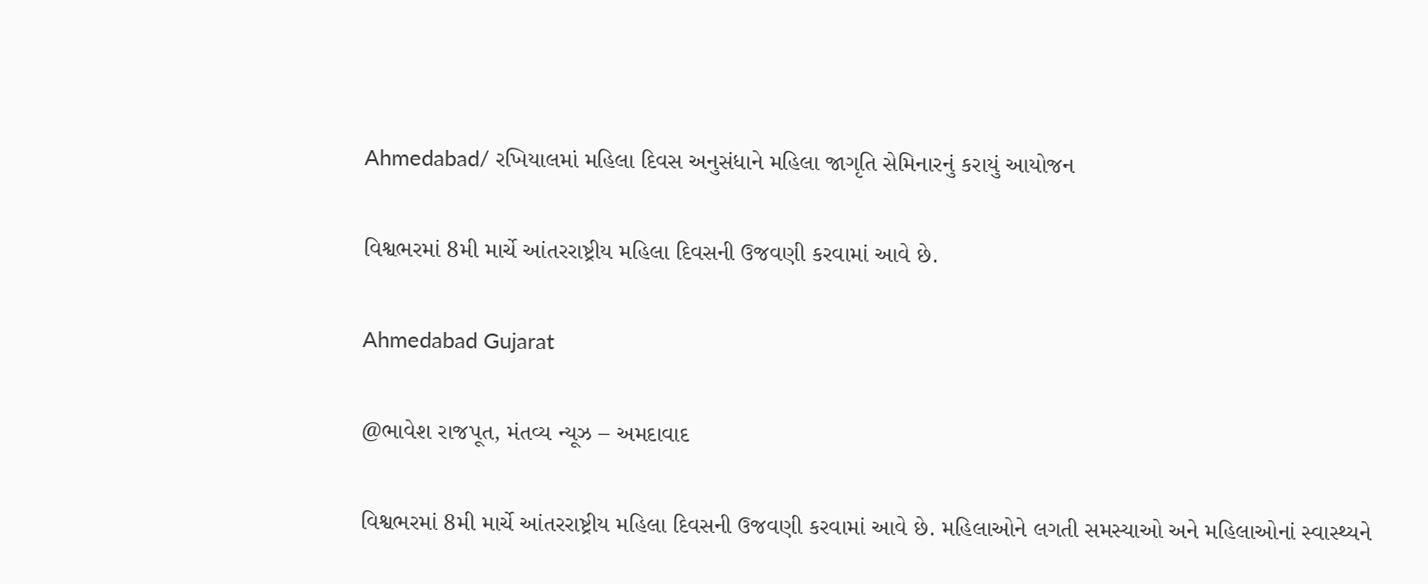Ahmedabad/ રખિયાલમાં મહિલા દિવસ અનુસંધાને મહિલા જાગૃતિ સેમિનારનું કરાયું આયોજન

વિશ્વભરમાં 8મી માર્ચે આંતરરાષ્ટ્રીય મહિલા દિવસની ઉજવણી કરવામાં આવે છે.

Ahmedabad Gujarat

@ભાવેશ રાજપૂત, મંતવ્ય ન્યૂઝ – અમદાવાદ

વિશ્વભરમાં 8મી માર્ચે આંતરરાષ્ટ્રીય મહિલા દિવસની ઉજવણી કરવામાં આવે છે. મહિલાઓને લગતી સમસ્યાઓ અને મહિલાઓનાં સ્વાસ્થ્યને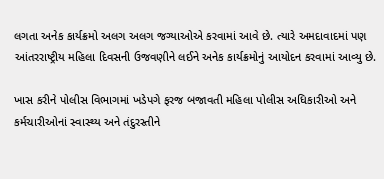લગતા અનેક કાર્યક્રમો અલગ અલગ જગ્યાઓએ કરવામાં આવે છે. ત્યારે અમદાવાદમાં પણ આંતરરાષ્ટ્રીય મહિલા દિવસની ઉજવણીને લઈને અનેક કાર્યક્રમોનું આયોદન કરવામાં આવ્યુ છે.

ખાસ કરીને પોલીસ વિભાગમાં ખડેપગે ફરજ બજાવતી મહિલા પોલીસ અધિકારીઓ અને કર્મચારીઓનાં સ્વાસ્થ્ય અને તંદુરસ્તીને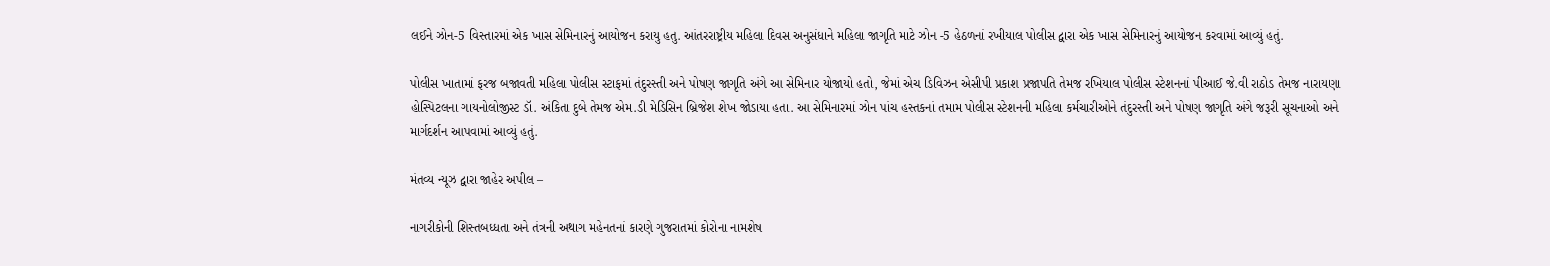લઈને ઝોન-5 વિસ્તારમાં એક ખાસ સેમિનારનું આયોજન કરાયુ હતુ. આંતરરાષ્ટ્રીય મહિલા દિવસ અનુસંધાને મહિલા જાગૃતિ માટે ઝોન -5 હેઠળનાં રખીયાલ પોલીસ દ્વારા એક ખાસ સેમિનારનું આયોજન કરવામાં આવ્યું હતું.

પોલીસ ખાતામાં ફરજ બજાવતી મહિલા પોલીસ સ્ટાફમાં તંદુરસ્તી અને પોષણ જાગૃતિ અંગે આ સેમિનાર યોજાયો હતો, જેમાં એચ ડિવિઝન એસીપી પ્રકાશ પ્રજાપતિ તેમજ રખિયાલ પોલીસ સ્ટેશનનાં પીઆઈ જે.વી રાઠોડ તેમજ નારાયણા હોસ્પિટલના ગાયનોલોજીસ્ટ ડૉ. અંકિતા દુબે તેમજ એમ.ડી મેડિસિન બ્રિજેશ શેખ જોડાયા હતા. આ સેમિનારમાં ઝોન પાંચ હસ્તકનાં તમામ પોલીસ સ્ટેશનની મહિલા કર્મચારીઓને તંદુરસ્તી અને પોષણ જાગૃતિ અંગે જરૂરી સૂચનાઓ અને માર્ગદર્શન આપવામાં આવ્યું હતું.

મંતવ્ય ન્યૂઝ દ્વારા જાહેર અપીલ –

નાગરીકોની શિસ્તબધ્ધતા અને તંત્રની અથાગ મહેનતનાં કારણે ગુજરાતમાં કોરોના નામશેષ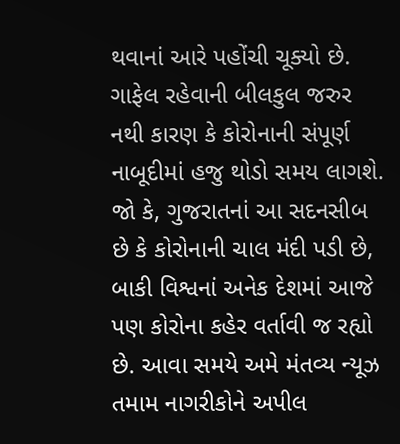થવાનાં આરે પહોંચી ચૂક્યો છે. ગાફેલ રહેવાની બીલકુલ જરુર નથી કારણ કે કોરોનાની સંપૂર્ણ નાબૂદીમાં હજુ થોડો સમય લાગશે. જો કે, ગુજરાતનાં આ સદનસીબ છે કે કોરોનાની ચાલ મંદી પડી છે, બાકી વિશ્વનાં અનેક દેશમાં આજે પણ કોરોના કહેર વર્તાવી જ રહ્યો છે. આવા સમયે અમે મંતવ્ય ન્યૂઝ તમામ નાગરીકોને અપીલ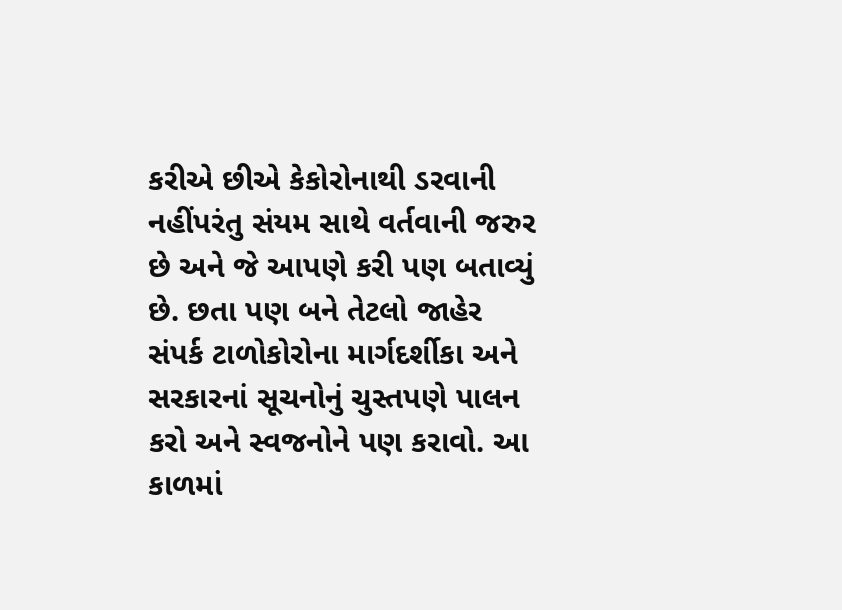કરીએ છીએ કેકોરોનાથી ડરવાની નહીંપરંતુ સંયમ સાથે વર્તવાની જરુર છે અને જે આપણે કરી પણ બતાવ્યું છે. છતા પણ બને તેટલો જાહેર સંપર્ક ટાળોકોરોના માર્ગદર્શીકા અને સરકારનાં સૂચનોનું ચુસ્તપણે પાલન કરો અને સ્વજનોને પણ કરાવો. આ કાળમાં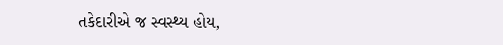તકેદારીએ જ સ્વસ્થ્ય હોય,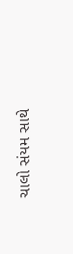ચાલો સંયમ સાથે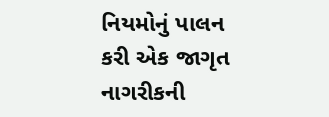નિયમોનું પાલન કરી એક જાગૃત નાગરીકની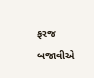ફરજ બજાવીએ